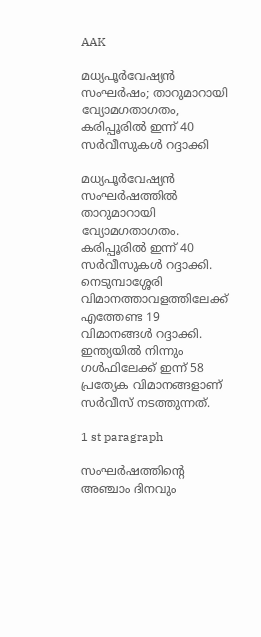AAK

മധ്യപൂർവേഷ്യൻ സംഘർഷം; താറുമാറായി വ്യോമഗതാഗതം, കരിപ്പൂരിൽ ഇന്ന് 40 സർവീസുകൾ റദ്ദാക്കി

മധ്യപൂർവേഷ്യൻ സംഘർഷത്തിൽ താറുമാറായി വ്യോമഗതാഗതം. കരിപ്പൂരിൽ ഇന്ന് 40 സർവീസുകൾ റദ്ദാക്കി. നെടുമ്പാശ്ശേരി വിമാനത്താവളത്തിലേക്ക് എത്തേണ്ട 19 വിമാനങ്ങൾ റദ്ദാക്കി. ഇന്ത്യയിൽ നിന്നും ഗൾഫിലേക്ക് ഇന്ന് 58 പ്രത്യേക വിമാനങ്ങളാണ് സർവീസ് നടത്തുന്നത്.

1 st paragraph

സംഘർഷത്തിന്റെ അഞ്ചാം ദിനവും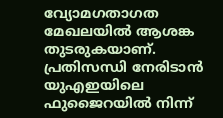വ്യോമഗതാഗത മേഖലയിൽ ആശങ്ക തുടരുകയാണ്. പ്രതിസന്ധി നേരിടാൻ യുഎഇയിലെ ഫുജൈറയിൽ നിന്ന്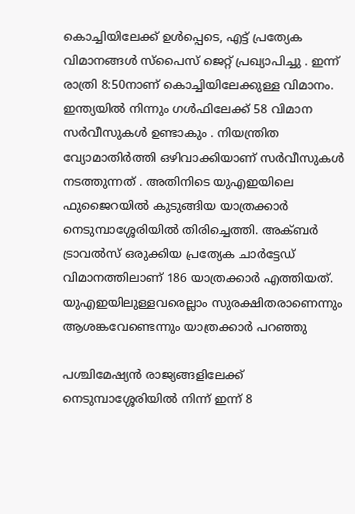കൊച്ചിയിലേക്ക് ഉൾപ്പെടെ, എട്ട് പ്രത്യേക വിമാനങ്ങൾ സ്പൈസ് ജെറ്റ് പ്രഖ്യാപിച്ചു . ഇന്ന് രാത്രി 8:50നാണ് കൊച്ചിയിലേക്കുള്ള വിമാനം. ഇന്ത്യയിൽ നിന്നും ഗൾഫിലേക്ക് 58 വിമാന സർവീസുകൾ ഉണ്ടാകും . നിയന്ത്രിത വ്യോമാതിർത്തി ഒഴിവാക്കിയാണ് സർവീസുകൾ നടത്തുന്നത് . അതിനിടെ യുഎഇയിലെ ഫുജൈറയിൽ കുടുങ്ങിയ യാത്രക്കാർ നെടുമ്പാശ്ശേരിയിൽ തിരിച്ചെത്തി. അക്ബർ ട്രാവൽസ് ഒരുക്കിയ പ്രത്യേക ചാർട്ടേഡ് വിമാനത്തിലാണ് 186 യാത്രക്കാർ എത്തിയത്. യുഎഇയിലുള്ളവരെല്ലാം സുരക്ഷിതരാണെന്നും ആശങ്കവേണ്ടെന്നും യാത്രക്കാർ പറഞ്ഞു

പശ്ചിമേഷ്യൻ രാജ്യങ്ങളിലേക്ക് നെടുമ്പാശ്ശേരിയിൽ നിന്ന് ഇന്ന് 8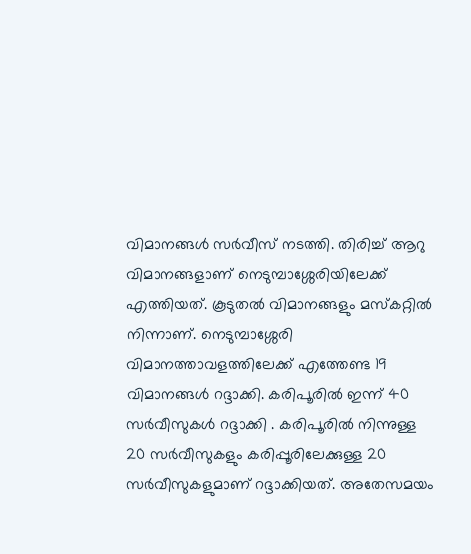വിമാനങ്ങൾ സർവീസ് നടത്തി. തിരിച്ച് ആറു വിമാനങ്ങളാണ് നെടുമ്പാശ്ശേരിയിലേക്ക് എത്തിയത്. കൂടുതൽ വിമാനങ്ങളും മസ്കറ്റിൽ നിന്നാണ്. നെടുമ്പാശ്ശേരി വിമാനത്താവളത്തിലേക്ക് എത്തേണ്ട 19 വിമാനങ്ങൾ റദ്ദാക്കി. കരിപൂരിൽ ഇന്ന് 40 സർവീസുകൾ റദ്ദാക്കി . കരിപൂരിൽ നിന്നുള്ള 20 സർവീസുകളും കരിപ്പൂരിലേക്കുള്ള 20 സർവീസുകളുമാണ് റദ്ദാക്കിയത്. അതേസമയം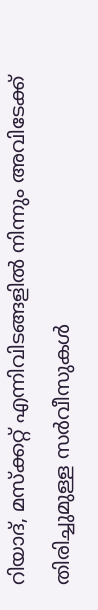റിയാദ്, മസ്ക്കറ്റ് എന്നിവിടങ്ങളിൽ നിന്നും അവിടേക്ക് തിരിച്ചുമുള്ള സർവീസുകൾ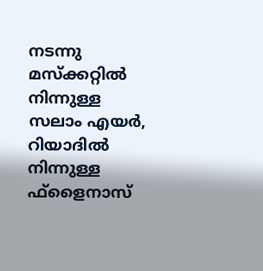നടന്നു മസ്ക്കറ്റിൽ നിന്നുള്ള സലാം എയർ, റിയാദിൽ നിന്നുള്ള ഫ്ളൈനാസ്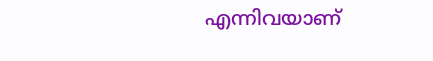എന്നിവയാണ്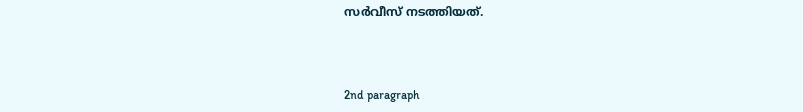സർവീസ് നടത്തിയത്.



2nd paragraph